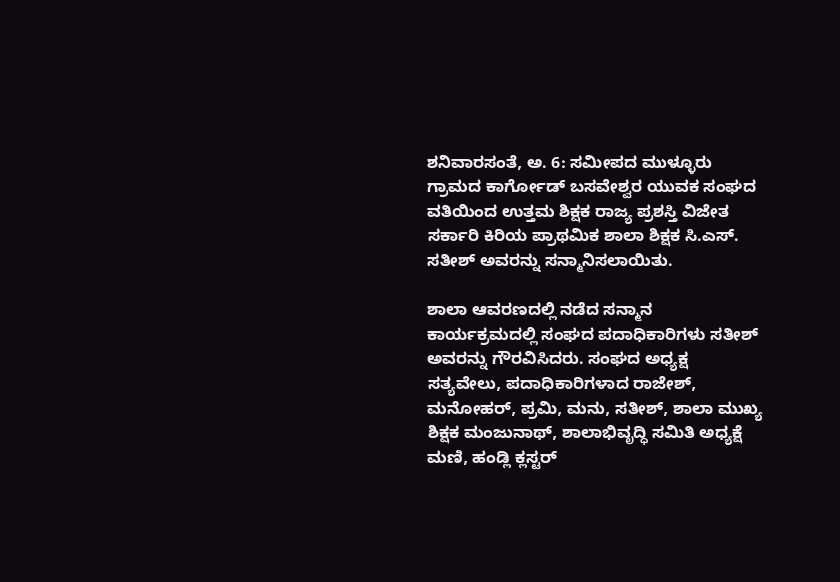ಶನಿವಾರಸಂತೆ, ಅ. 6: ಸಮೀಪದ ಮುಳ್ಳೂರು ಗ್ರಾಮದ ಕಾರ್ಗೋಡ್ ಬಸವೇಶ್ವರ ಯುವಕ ಸಂಘದ ವತಿಯಿಂದ ಉತ್ತಮ ಶಿಕ್ಷಕ ರಾಜ್ಯ ಪ್ರಶಸ್ತಿ ವಿಜೇತ ಸರ್ಕಾರಿ ಕಿರಿಯ ಪ್ರಾಥಮಿಕ ಶಾಲಾ ಶಿಕ್ಷಕ ಸಿ.ಎಸ್. ಸತೀಶ್ ಅವರನ್ನು ಸನ್ಮಾನಿಸಲಾಯಿತು.

ಶಾಲಾ ಆವರಣದಲ್ಲಿ ನಡೆದ ಸನ್ಮಾನ ಕಾರ್ಯಕ್ರಮದಲ್ಲಿ ಸಂಘದ ಪದಾಧಿಕಾರಿಗಳು ಸತೀಶ್ ಅವರನ್ನು ಗೌರವಿಸಿದರು. ಸಂಘದ ಅಧ್ಯಕ್ಷ ಸತ್ಯವೇಲು, ಪದಾಧಿಕಾರಿಗಳಾದ ರಾಜೇಶ್, ಮನೋಹರ್, ಪ್ರಮಿ, ಮನು, ಸತೀಶ್, ಶಾಲಾ ಮುಖ್ಯ ಶಿಕ್ಷಕ ಮಂಜುನಾಥ್, ಶಾಲಾಭಿವೃದ್ಧಿ ಸಮಿತಿ ಅಧ್ಯಕ್ಷೆ ಮಣಿ, ಹಂಡ್ಲಿ ಕ್ಲಸ್ಟರ್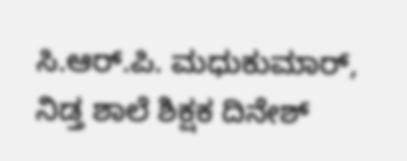ಸಿ.ಆರ್.ಪಿ. ಮಧುಕುಮಾರ್, ನಿಡ್ತ ಶಾಲೆ ಶಿಕ್ಷಕ ದಿನೇಶ್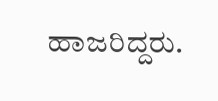ಹಾಜರಿದ್ದರು.